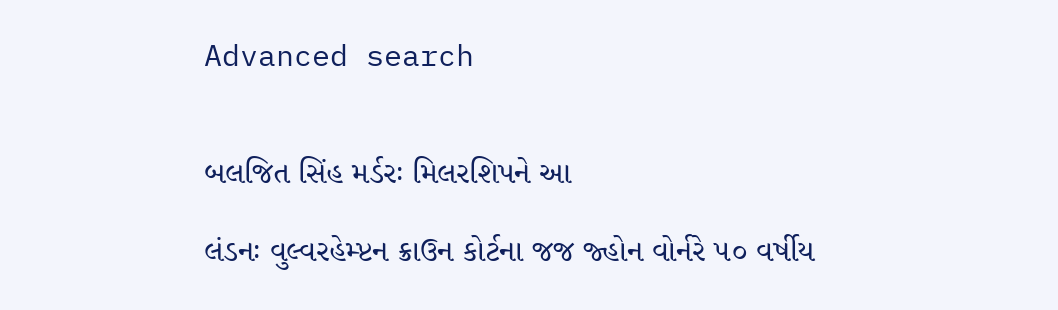Advanced search


બલજિત સિંહ મર્ડરઃ મિલરશિપને આ

લંડનઃ વુલ્વરહેમ્પ્ટન ક્રાઉન કોર્ટના જજ જ્હોન વોર્નરે ૫૦ વર્ષીય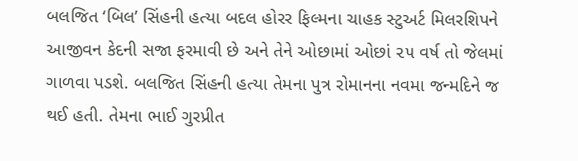બલજિત ‘બિલ’ સિંહની હત્યા બદલ હોરર ફિલ્મના ચાહક સ્ટુઅર્ટ મિલરશિપને આજીવન કેદની સજા ફરમાવી છે અને તેને ઓછામાં ઓછાં ૨૫ વર્ષ તો જેલમાં ગાળવા પડશે. બલજિત સિંહની હત્યા તેમના પુત્ર રોમાનના નવમા જન્મદિને જ થઈ હતી. તેમના ભાઈ ગુરપ્રીત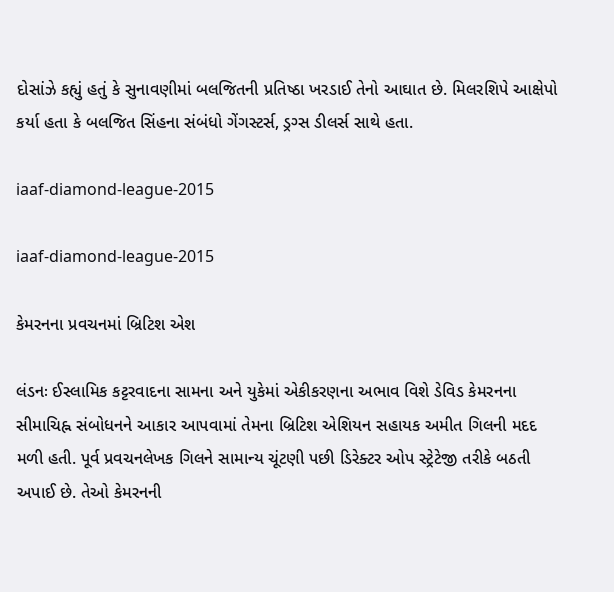દોસાંઝે કહ્યું હતું કે સુનાવણીમાં બલજિતની પ્રતિષ્ઠા ખરડાઈ તેનો આઘાત છે. મિલરશિપે આક્ષેપો કર્યા હતા કે બલજિત સિંહના સંબંધો ગેંગસ્ટર્સ, ડ્રગ્સ ડીલર્સ સાથે હતા.

iaaf-diamond-league-2015

iaaf-diamond-league-2015

કેમરનના પ્રવચનમાં બ્રિટિશ એશ

લંડનઃ ઈસ્લામિક કટ્ટરવાદના સામના અને યુકેમાં એકીકરણના અભાવ વિશે ડેવિડ કેમરનના સીમાચિહ્ન સંબોધનને આકાર આપવામાં તેમના બ્રિટિશ એશિયન સહાયક અમીત ગિલની મદદ મળી હતી. પૂર્વ પ્રવચનલેખક ગિલને સામાન્ય ચૂંટણી પછી ડિરેક્ટર ઓપ સ્ટ્રેટેજી તરીકે બઠતી અપાઈ છે. તેઓ કેમરનની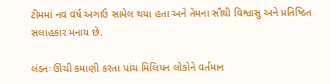ટીમમાં નવ વર્ષ અગાઉ સામેલ થયા હતા અને તેમના સૌથી વિશ્વાસુ અને પ્રતિષ્ઠિત સલાહકાર મનાય છે.

લંડનઃ ઊંચી કમાણી કરતા પાંચ મિલિયન લોકોને વર્તમાન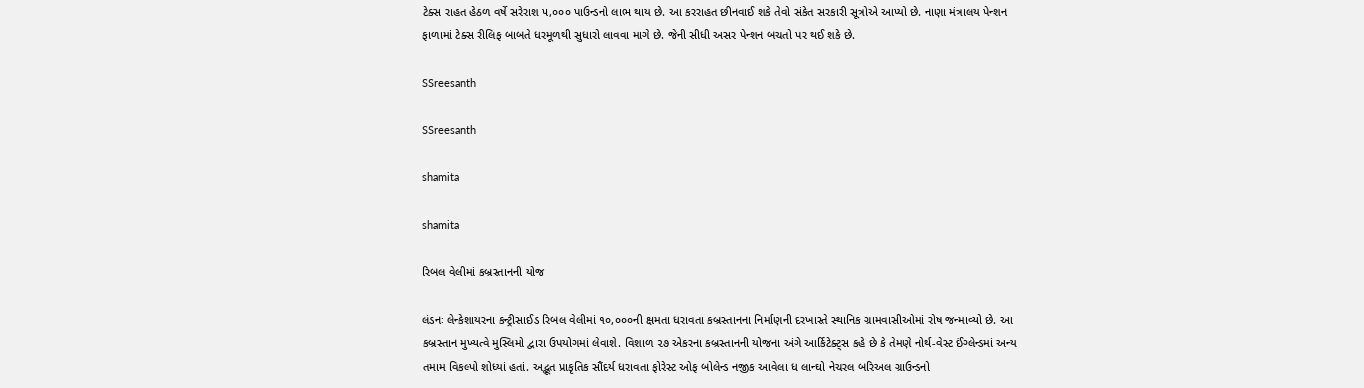ટેક્સ રાહત હેઠળ વર્ષે સરેરાશ ૫,૦૦૦ પાઉન્ડનો લાભ થાય છે. આ કરરાહત છીનવાઈ શકે તેવો સંકેત સરકારી સૂત્રોએ આપ્યો છે. નાણા મંત્રાલય પેન્શન ફાળામાં ટેક્સ રીલિફ બાબતે ધરમૂળથી સુધારો લાવવા માગે છે. જેની સીધી અસર પેન્શન બચતો પર થઈ શકે છે.

SSreesanth

SSreesanth

shamita

shamita

રિબલ વેલીમાં કબ્રસ્તાનની યોજ

લંડનઃ લેન્કેશાયરના કન્ટ્રીસાઈડ રિબલ વેલીમાં ૧૦,૦૦૦ની ક્ષમતા ધરાવતા કબ્રસ્તાનના નિર્માણની દરખાસ્તે સ્થાનિક ગ્રામવાસીઓમાં રોષ જન્માવ્યો છે. આ કબ્રસ્તાન મુખ્યત્વે મુસ્લિમો દ્વારા ઉપયોગમાં લેવાશે. વિશાળ ૨૭ એકરના કબ્રસ્તાનની યોજના અંગે આર્કિટેક્ટ્સ કહે છે કે તેમણે નોર્થ-વેસ્ટ ઈંગ્લેન્ડમાં અન્ય તમામ વિકલ્પો શોધ્યાં હતાં. અદ્ભૂત પ્રાકૃતિક સૌંદર્ય ધરાવતા ફોરેસ્ટ ઓફ બોલેન્ડ નજીક આવેલા ધ લાન્ઘો નેચરલ બરિઅલ ગ્રાઉન્ડનો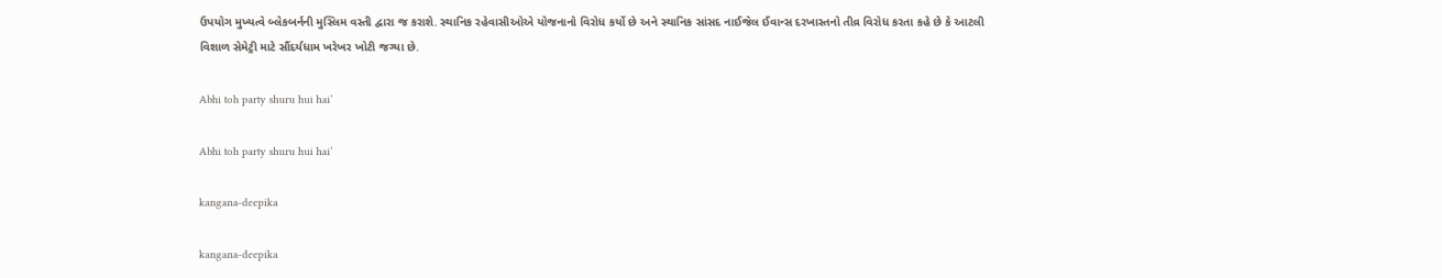ઉપયોગ મુખ્યત્વે બ્લેકબર્નની મુસ્લિમ વસ્તી દ્વારા જ કરાશે. સ્થાનિક રહેવાસીઓએ યોજનાનો વિરોધ કર્યો છે અને સ્થાનિક સાંસદ નાઈજેલ ઈવાન્સ દરખાસ્તનો તીવ્ર વિરોધ કરતા કહે છે કે આટલી વિશાળ સેમેટ્રી માટે સૌંદર્યધામ ખરેખર ખોટી જગ્યા છે.

Abhi toh party shuru hui hai’

Abhi toh party shuru hui hai’

kangana-deepika

kangana-deepika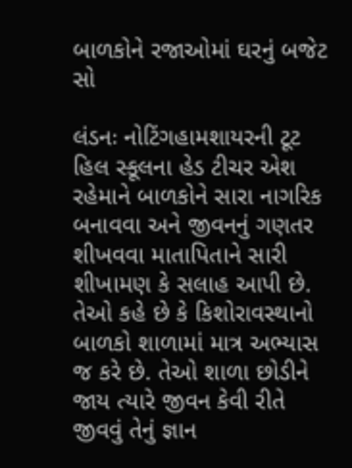બાળકોને રજાઓમાં ઘરનું બજેટ સો

લંડનઃ નોટિંગહામશાયરની ટૂટ હિલ સ્કૂલના હેડ ટીચર એશ રહેમાને બાળકોને સારા નાગરિક બનાવવા અને જીવનનું ગણતર શીખવવા માતાપિતાને સારી શીખામણ કે સલાહ આપી છે. તેઓ કહે છે કે કિશોરાવસ્થાનો બાળકો શાળામાં માત્ર અભ્યાસ જ કરે છે. તેઓ શાળા છોડીને જાય ત્યારે જીવન કેવી રીતે જીવવું તેનું જ્ઞાન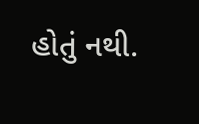હોતું નથી.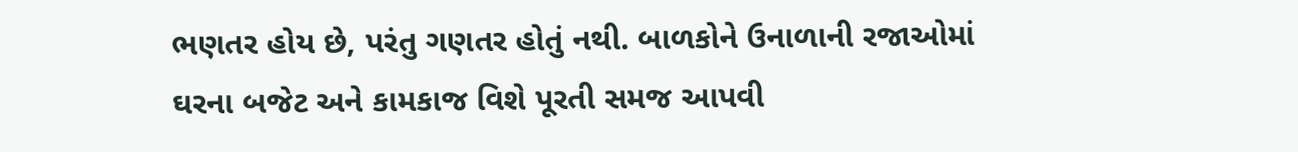ભણતર હોય છે, પરંતુ ગણતર હોતું નથી. બાળકોને ઉનાળાની રજાઓમાં ઘરના બજેટ અને કામકાજ વિશે પૂરતી સમજ આપવી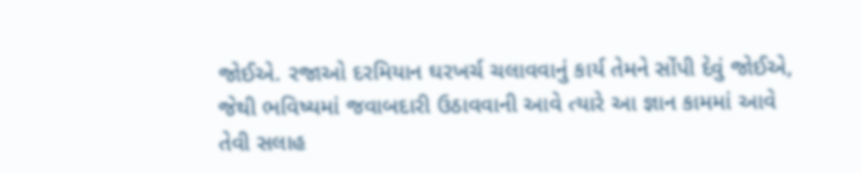જોઈએ. રજાઓ દરમિયાન ઘરખર્ચ ચલાવવાનું કાર્ય તેમને સોંપી દેવું જોઈએ, જેથી ભવિષ્યમાં જવાબદારી ઉઠાવવાની આવે ત્યારે આ જ્ઞાન કામમાં આવે તેવી સલાહ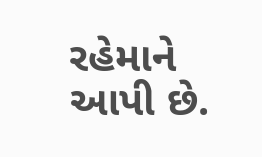રહેમાને આપી છે.